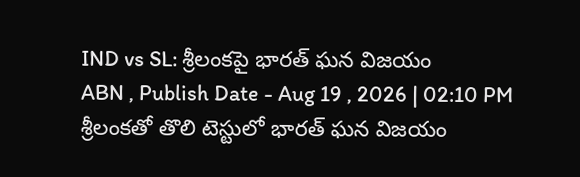IND vs SL: శ్రీలంకపై భారత్ ఘన విజయం
ABN , Publish Date - Aug 19 , 2026 | 02:10 PM
శ్రీలంకతో తొలి టెస్టులో భారత్ ఘన విజయం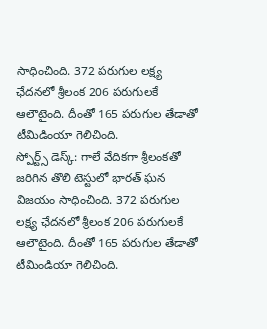సాధించింది. 372 పరుగుల లక్ష్య ఛేదనలో శ్రీలంక 206 పరుగులకే ఆలౌటైంది. దీంతో 165 పరుగుల తేడాతో టీమిడింయా గెలిచింది.
స్పోర్ట్స్ డెస్క్: గాలే వేదికగా శ్రీలంకతో జరిగిన తొలి టెస్టులో భారత్ ఘన విజయం సాధించింది. 372 పరుగుల లక్ష్య ఛేదనలో శ్రీలంక 206 పరుగులకే ఆలౌటైంది. దీంతో 165 పరుగుల తేడాతో టీమిండియా గెలిచింది.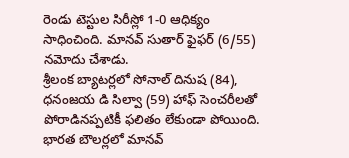రెండు టెస్టుల సిరీస్లో 1-0 ఆధిక్యం సాధించింది. మానవ్ సుతార్ ఫైఫర్ (6/55) నమోదు చేశాడు.
శ్రీలంక బ్యాటర్లలో సోనాల్ దినుష (84), ధనంజయ డి సిల్వా (59) హాఫ్ సెంచరీలతో పోరాడినప్పటికీ ఫలితం లేకుండా పోయింది. భారత బౌలర్లలో మానవ్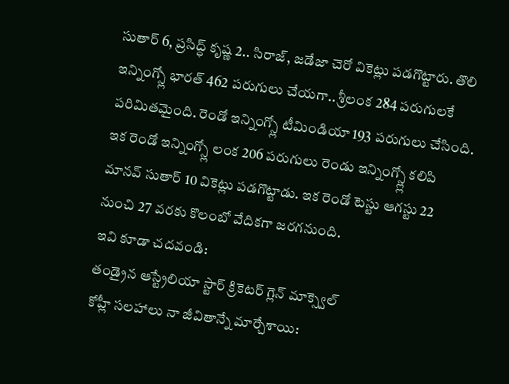సుతార్ 6, ప్రసిద్ధ్ కృష్ణ 2.. సిరాజ్, జడేజా చెరో వికెట్లు పడగొట్టారు. తొలి ఇన్నింగ్స్లో భారత్ 462 పరుగులు చేయగా.. శ్రీలంక 284 పరుగులకే పరిమితమైంది. రెండో ఇన్నింగ్స్లో టీమిండియా 193 పరుగులు చేసింది. ఇక రెండో ఇన్నింగ్స్లో లంక 206 పరుగులు రెండు ఇన్నింగ్స్ల్లో కలిపి మానవ్ సుతార్ 10 వికెట్లు పడగొట్టాడు. ఇక రెండో టెస్టు ఆగస్టు 22 నుంచి 27 వరకు కొలంబో వేదికగా జరగనుంది.
ఇవి కూడా చదవండి:
తండ్రైన ఆస్ట్రేలియా స్టార్ క్రికెటర్ గ్లెన్ మాక్స్వెల్
కోహ్లీ సలహాలు నా జీవితాన్నే మార్చేశాయి: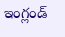ఇంగ్లండ్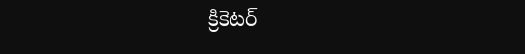క్రికెటర్